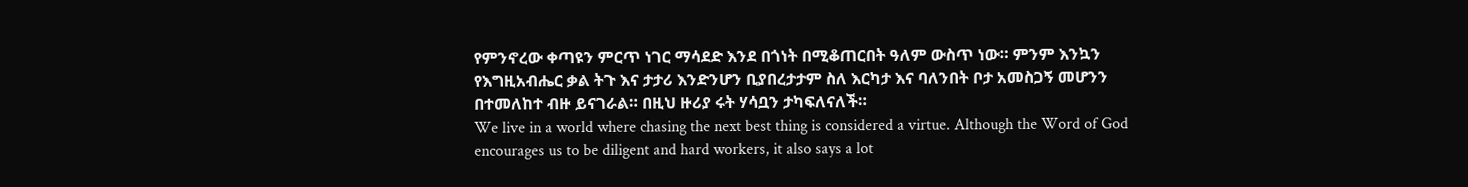የምንኖረው ቀጣዩን ምርጥ ነገር ማሳደድ እንደ በጎነት በሚቆጠርበት ዓለም ውስጥ ነው። ምንም እንኳን የእግዚአብሔር ቃል ትጉ እና ታታሪ እንድንሆን ቢያበረታታም ስለ እርካታ እና ባለንበት ቦታ አመስጋኝ መሆንን በተመለከተ ብዙ ይናገራል። በዚህ ዙሪያ ሩት ሃሳቧን ታካፍለናለች።
We live in a world where chasing the next best thing is considered a virtue. Although the Word of God encourages us to be diligent and hard workers, it also says a lot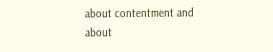about contentment and about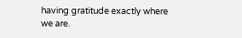having gratitude exactly where we are.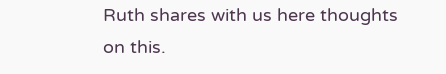Ruth shares with us here thoughts on this.